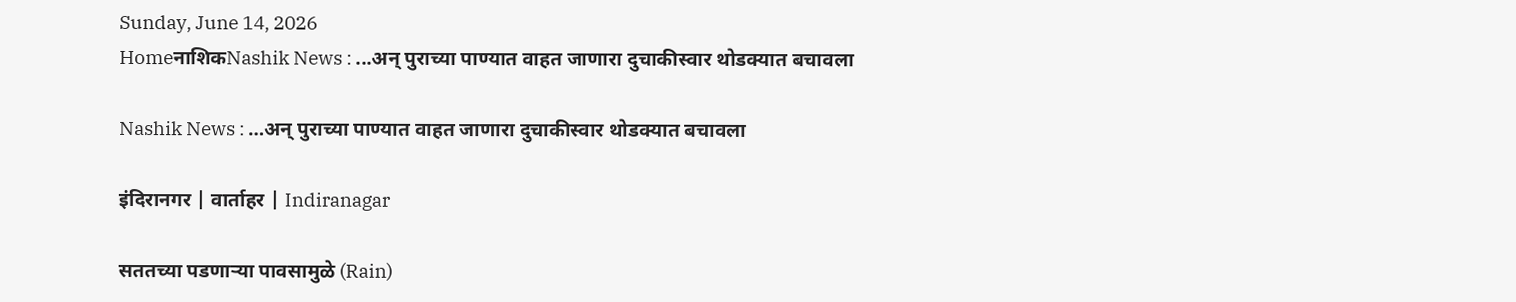Sunday, June 14, 2026
HomeनाशिकNashik News : ...अन् पुराच्या पाण्यात वाहत जाणारा दुचाकीस्वार थोडक्यात बचावला

Nashik News : …अन् पुराच्या पाण्यात वाहत जाणारा दुचाकीस्वार थोडक्यात बचावला

इंदिरानगर | वार्ताहर | Indiranagar

सततच्या पडणाऱ्या पावसामुळे (Rain)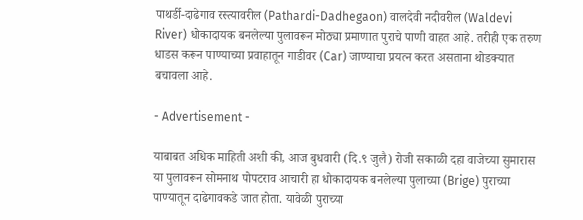पाथर्डी-दाढेगाव रस्त्यावरील (Pathardi-Dadhegaon) वालदेवी नदीवरील (Waldevi River) धोकादायक बनलेल्या पुलावरून मोठ्या प्रमाणात पुराचे पाणी वाहत आहे. तरीही एक तरुण धाडस करून पाण्याच्या प्रवाहातून गाडीवर (Car) जाण्याचा प्रयत्न करत असताना थोडक्यात बचावला आहे.

- Advertisement -

याबाबत अधिक माहिती अशी की, आज बुधवारी (दि.९ जुलै) रोजी सकाळी दहा वाजेच्या सुमारास या पुलावरून सोमनाथ पोपटराव आचारी हा धोकादायक बनलेल्या पुलाच्या (Brige) पुराच्या पाण्यातून दाढेगावकडे जात होता. यावेळी पुराच्या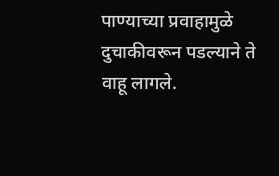पाण्याच्या प्रवाहामुळे दुचाकीवरून पडल्याने ते वाहू लागले.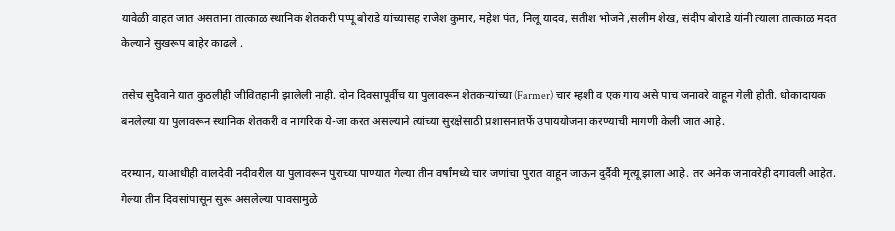यावेळी वाहत जात असताना तात्काळ स्थानिक शेतकरी पप्पू बोराडे यांच्यासह राजेश कुमार, महेश पंत, निलू यादव, सतीश भोजने ,सलीम शेख, संदीप बोराडे यांनी त्याला तात्काळ मदत केल्याने सुखरूप बाहेर काढले .

तसेच सुदैवाने यात कुठलीही जीवितहानी झालेली नाही. दोन दिवसापूर्वीच या पुलावरून शेतकऱ्यांच्या (Farmer) चार म्हशी व एक गाय असे पाच जनावरे वाहून गेली होती. धोकादायक बनलेल्या या पुलावरून स्थानिक शेतकरी व नागरिक ये-जा करत असल्याने त्यांच्या सुरक्षेसाठी प्रशासनातर्फे उपाययोजना करण्याची मागणी केली जात आहे.

दरम्यान, याआधीही वालदेवी नदीवरील या पुलावरून पुराच्या पाण्यात गेल्या तीन वर्षांमध्ये चार जणांचा पुरात वाहून जाऊन दुर्दैवी मृत्यू झाला आहे. तर अनेक जनावरेही दगावली आहेत. गेल्या तीन दिवसांपासून सुरू असलेल्या पावसामुळे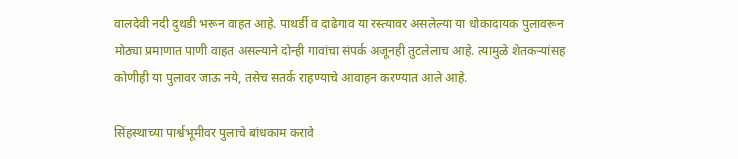वालदेवी नदी दुथडी भरून वाहत आहे. पाथर्डी व दाढेगाव या रस्त्यावर असलेल्या या धोकादायक पुलावरून मोठ्या प्रमाणात पाणी वाहत असल्याने दोन्ही गावांचा संपर्क अजूनही तुटलेलाच आहे. त्यामुळे शेतकर्‍यांसह कोणीही या पुलावर जाऊ नये, तसेच सतर्क राहण्याचे आवाहन करण्यात आले आहे.

सिंहस्थाच्या पार्श्वभूमीवर पुलाचे बांधकाम करावे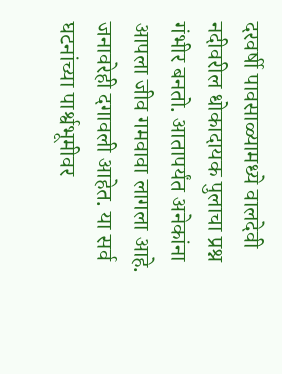दरवर्षी पावसाळ्यामध्ये वालदेवी नदीवरील धोकादायक पुलाचा प्रश्न गंभीर बनतो. आतापर्यंत अनेकांना आपला जीव गमवावा लागला आहे. जनावरेही दगावली आहेत. या सर्व घटनांच्या पार्श्वभूमीवर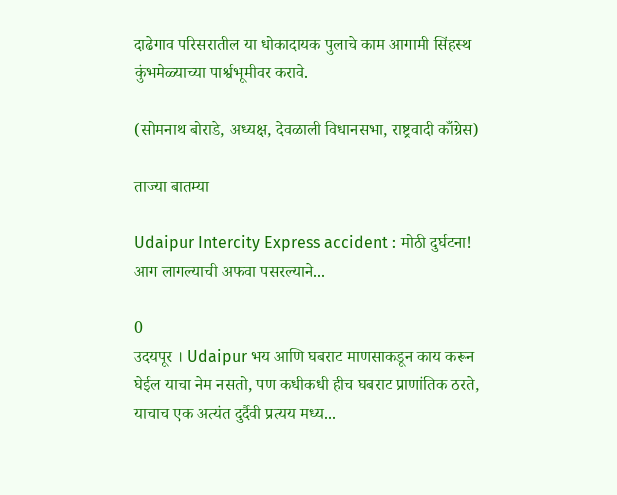दाढेगाव परिसरातील या धोकादायक पुलाचे काम आगामी सिंहस्थ कुंभमेळ्याच्या पार्श्वभूमीवर करावे.

(सोमनाथ बोराडे, अध्यक्ष, देवळाली विधानसभा, राष्ट्रवादी काँग्रेस)

ताज्या बातम्या

Udaipur Intercity Express accident : मोठी दुर्घटना! आग लागल्याची अफवा पसरल्याने...

0
उदयपूर । Udaipur भय आणि घबराट माणसाकडून काय करून घेईल याचा नेम नसतो, पण कधीकधी हीच घबराट प्राणांतिक ठरते, याचाच एक अत्यंत दुर्दैवी प्रत्यय मध्य...